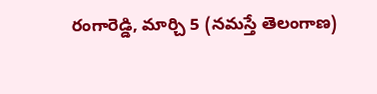రంగారెడ్డి, మార్చి 5 (నమస్తే తెలంగాణ)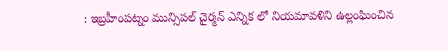: ఇబ్రహీంపట్నం మున్సిపల్ చైర్మన్ ఎన్నిక లో నియమావళిని ఉల్లంఘించిన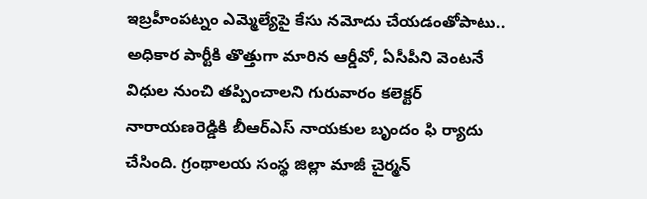ఇబ్రహీంపట్నం ఎమ్మెల్యేపై కేసు నమోదు చేయడంతోపాటు.. అధికార పార్టీకి తొత్తుగా మారిన ఆర్డీవో, ఏసీపీని వెంటనే విధుల నుంచి తప్పించాలని గురువారం కలెక్టర్ నారాయణరెడ్డికి బీఆర్ఎస్ నాయకుల బృందం ఫి ర్యాదు చేసింది. గ్రంథాలయ సంస్థ జిల్లా మాజీ చైర్మన్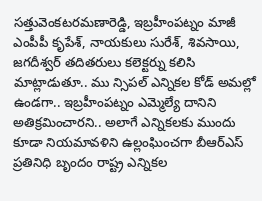సత్తువెంకటరమణారెడ్డి, ఇబ్రహీంపట్నం మాజీ ఎంపీపీ కృపేశ్, నాయకులు సురేశ్, శివసాయి, జగదీశ్వర్ తదితరులు కలెక్టర్ను కలిసి మాట్లాడుతూ.. ము న్సిపల్ ఎన్నికల కోడ్ అమల్లో ఉండగా.. ఇబ్రహీంపట్నం ఎమ్మెల్యే దానిని అతిక్రమించారని.. అలాగే ఎన్నికలకు ముందు కూడా నియమావళిని ఉల్లంఘించగా బీఆర్ఎస్ ప్రతినిధి బృందం రాష్ట్ర ఎన్నికల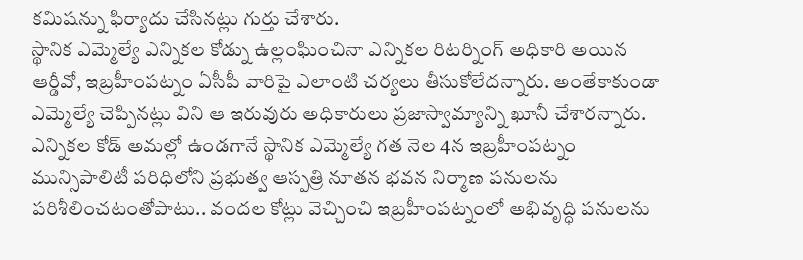కమిషన్ను ఫిర్యాదు చేసినట్లు గుర్తు చేశారు.
స్థానిక ఎమ్మెల్యే ఎన్నికల కోడ్ను ఉల్లంఘించినా ఎన్నికల రిటర్నింగ్ అధికారి అయిన ఆర్డీవో, ఇబ్రహీంపట్నం ఏసీపీ వారిపై ఎలాంటి చర్యలు తీసుకోలేదన్నారు. అంతేకాకుండా ఎమ్మెల్యే చెప్పినట్లు విని ఆ ఇరువురు అధికారులు ప్రజాస్వామ్యాన్ని ఖూనీ చేశారన్నారు. ఎన్నికల కోడ్ అమల్లో ఉండగానే స్థానిక ఎమ్మెల్యే గత నెల 4న ఇబ్రహీంపట్నం మున్సిపాలిటీ పరిధిలోని ప్రభుత్వ ఆస్పత్రి నూతన భవన నిర్మాణ పనులను పరిశీలించటంతోపాటు.. వందల కోట్లు వెచ్చించి ఇబ్రహీంపట్నంలో అభివృద్ధి పనులను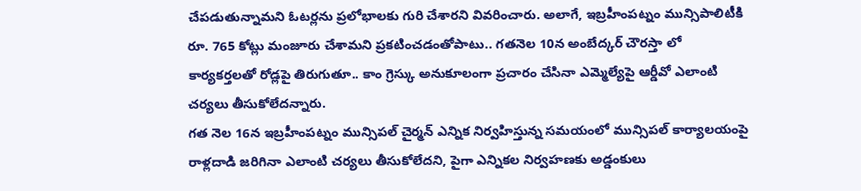చేపడుతున్నామని ఓటర్లను ప్రలోభాలకు గురి చేశారని వివరించారు. అలాగే, ఇబ్రహీంపట్నం మున్సిపాలిటీకి రూ. 765 కోట్లు మంజూరు చేశామని ప్రకటించడంతోపాటు.. గతనెల 10న అంబేద్కర్ చౌరస్తా లో కార్యకర్తలతో రోడ్లపై తిరుగుతూ.. కాం గ్రెస్కు అనుకూలంగా ప్రచారం చేసినా ఎమ్మెల్యేపై ఆర్డీవో ఎలాంటి చర్యలు తీసుకోలేదన్నారు.
గత నెల 16న ఇబ్రహీంపట్నం మున్సిపల్ చైర్మన్ ఎన్నిక నిర్వహిస్తున్న సమయంలో మున్సిపల్ కార్యాలయంపై రాళ్లదాడి జరిగినా ఎలాంటి చర్యలు తీసుకోలేదని, పైగా ఎన్నికల నిర్వహణకు అడ్డంకులు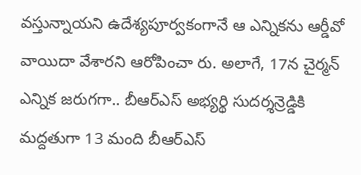వస్తున్నాయని ఉదేశ్యపూర్వకంగానే ఆ ఎన్నికను ఆర్డీవో వాయిదా వేశారని ఆరోపించా రు. అలాగే, 17న చైర్మన్ ఎన్నిక జరుగగా.. బీఆర్ఎస్ అభ్యర్థి సుదర్శన్రెడ్డికి మద్దతుగా 13 మంది బీఆర్ఎస్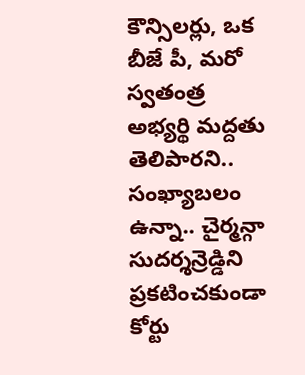కౌన్సిలర్లు, ఒక బీజే పీ, మరో స్వతంత్ర అభ్యర్థి మద్దతు తెలిపారని.. సంఖ్యాబలం ఉన్నా.. చైర్మన్గా సుదర్శన్రెడ్డిని ప్రకటించకుండా కోర్టు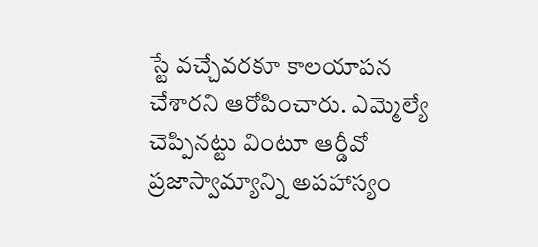స్టే వచ్చేవరకూ కాలయాపన చేశారని ఆరోపించారు. ఎమ్మెల్యే చెప్పినట్టు వింటూ ఆర్డీవో ప్రజాస్వామ్యాన్ని అపహాస్యం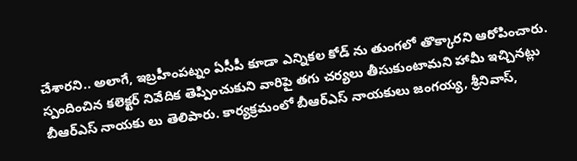చేశారని.. అలాగే, ఇబ్రహీంపట్నం ఏసీపీ కూడా ఎన్నికల కోడ్ ను తుంగలో తొక్కారని ఆరోపించారు. స్పందించిన కలెక్టర్ నివేదిక తెప్పించుకుని వారిపై తగు చర్యలు తీసుకుంటామని హామీ ఇచ్చినట్లు బీఆర్ఎస్ నాయకు లు తెలిపారు. కార్యక్రమంలో బీఆర్ఎస్ నాయకులు జంగయ్య, శ్రీనివాస్,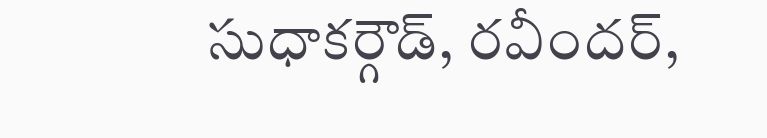సుధాకర్గౌడ్, రవీందర్,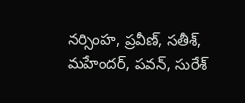నర్సింహ, ప్రవీణ్, సతీశ్, మహేందర్, పవన్, సురేశ్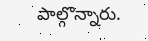పాల్గొన్నారు.